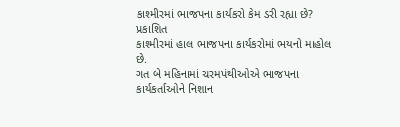કાશ્મીરમાં ભાજપના કાર્યકરો કેમ ડરી રહ્યા છે?
પ્રકાશિત
કાશ્મીરમાં હાલ ભાજપના કાર્યકરોમાં ભયનો માહોલ છે.
ગત બે મહિનામાં ચરમપંથીઓએ ભાજપના કાર્યકર્તાઓને નિશાન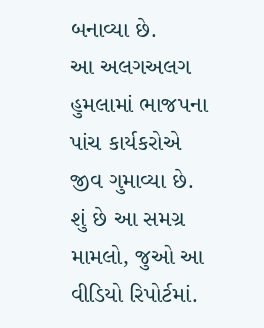બનાવ્યા છે.
આ અલગઅલગ હુમલામાં ભાજપના પાંચ કાર્યકરોએ જીવ ગુમાવ્યા છે.
શું છે આ સમગ્ર મામલો, જુઓ આ વીડિયો રિપોર્ટમાં.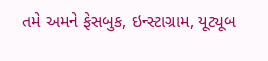તમે અમને ફેસબુક, ઇન્સ્ટાગ્રામ, યૂટ્યૂબ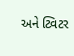અને ટ્વિટર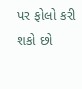પર ફોલો કરી શકો છો